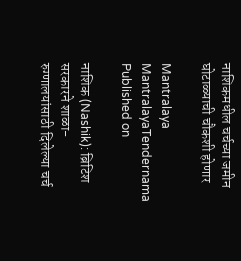नाशिकमधील चर्चच्या जमीन घोटाळ्याची चौकशी होणार

Mantralaya
MantralayaTendernama
Published on

नाशिक (Nashik): ब्रिटिश सरकारने शाळा-रुग्णालयांसाठी दिलेल्या चर्च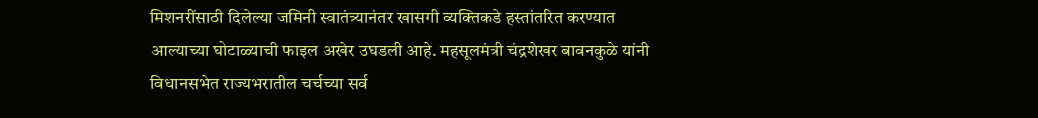मिशनरींसाठी दिलेल्या जमिनी स्वातंत्र्यानंतर खासगी व्यक्तिकडे हस्तांतरित करण्यात आल्याच्या घोटाळ्याची फाइल अखेर उघडली आहे. महसूलमंत्री चंद्रशेखर बावनकुळे यांनी विधानसभेत राज्यभरातील चर्चच्या सर्व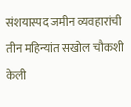संशयास्पद जमीन व्यवहारांची तीन महिन्यांत सखोल चौकशी केली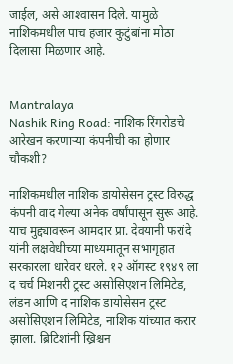जाईल, असे आश्‍वासन दिले. यामुळे नाशिकमधील पाच हजार कुटुंबांना मोठा दिलासा मिळणार आहे.


Mantralaya
Nashik Ring Road: नाशिक रिंगरोडचे आरेखन करणाऱ्या कंपनीची का होणार चौकशी?

नाशिकमधील नाशिक डायोसेसन ट्रस्ट विरुद्ध कंपनी वाद गेल्या अनेक वर्षांपासून सुरू आहे. याच मुद्द्यावरून आमदार प्रा. देवयानी फरांदे यांनी लक्षवेधीच्या माध्यमातून सभागृहात सरकारला धारेवर धरले. १२ ऑगस्ट १९४९ ला द चर्च मिशनरी ट्रस्ट असोसिएशन लिमिटेड, लंडन आणि द नाशिक डायोसेसन ट्रस्ट असोसिएशन लिमिटेड, नाशिक यांच्यात करार झाला. ब्रिटिशांनी ख्रिश्चन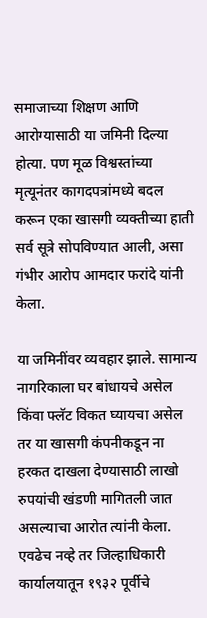समाजाच्या शिक्षण आणि आरोग्यासाठी या जमिनी दिल्या होत्या. पण मूळ विश्वस्तांच्या मृत्यूनंतर कागदपत्रांमध्ये बदल करून एका खासगी व्यक्तीच्या हाती सर्व सूत्रे सोपविण्यात आली, असा गंभीर आरोप आमदार फरांदे यांनी केला.

या जमिनींवर व्यवहार झाले. सामान्य नागरिकाला घर बांधायचे असेल किंवा फ्लॅट विकत घ्यायचा असेल तर या खासगी कंपनीकडून ना हरकत दाखला देण्यासाठी लाखो रुपयांची खंडणी मागितली जात असल्याचा आरोत त्यांनी केला. एवढेच नव्हे तर जिल्हाधिकारी कार्यालयातून १९३२ पूर्वीचे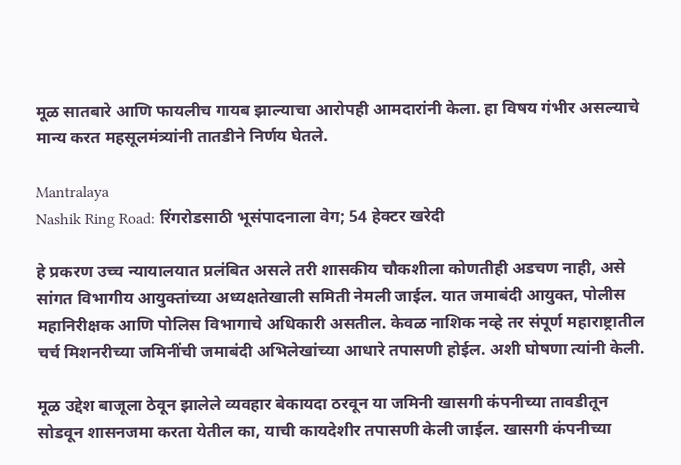मूळ सातबारे आणि फायलीच गायब झाल्याचा आरोपही आमदारांनी केला. हा विषय गंभीर असल्याचे मान्य करत महसूलमंत्र्यांनी तातडीने निर्णय घेतले.

Mantralaya
Nashik Ring Road: रिंगरोडसाठी भूसंपादनाला वेग; 54 हेक्टर खरेदी

हे प्रकरण उच्च न्यायालयात प्रलंबित असले तरी शासकीय चौकशीला कोणतीही अडचण नाही, असे सांगत विभागीय आयुक्तांच्या अध्यक्षतेखाली समिती नेमली जाईल. यात जमाबंदी आयुक्त, पोलीस महानिरीक्षक आणि पोलिस विभागाचे अधिकारी असतील. केवळ नाशिक नव्हे तर संपूर्ण महाराष्ट्रातील चर्च मिशनरीच्या जमिनींची जमाबंदी अभिलेखांच्या आधारे तपासणी होईल. अशी घोषणा त्यांनी केली.

मूळ उद्देश बाजूला ठेवून झालेले व्यवहार बेकायदा ठरवून या जमिनी खासगी कंपनीच्या तावडीतून सोडवून शासनजमा करता येतील का, याची कायदेशीर तपासणी केली जाईल. खासगी कंपनीच्या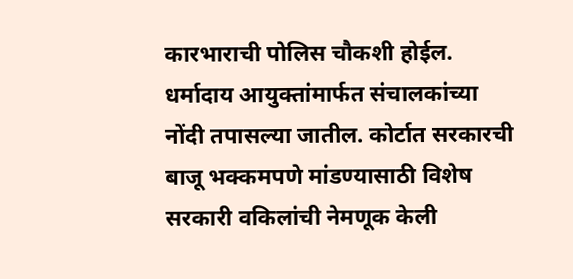कारभाराची पोलिस चौकशी होईल. धर्मादाय आयुक्तांमार्फत संचालकांच्या नोंदी तपासल्या जातील. कोर्टात सरकारची बाजू भक्कमपणे मांडण्यासाठी विशेष सरकारी वकिलांची नेमणूक केली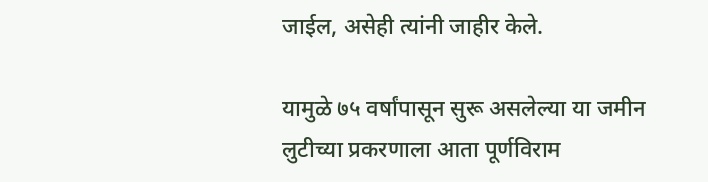जाईल, असेही त्यांनी जाहीर केले.

यामुळे ७५ वर्षांपासून सुरू असलेल्या या जमीन लुटीच्या प्रकरणाला आता पूर्णविराम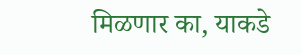मिळणार का, याकडे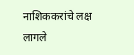नाशिककरांचे लक्ष लागले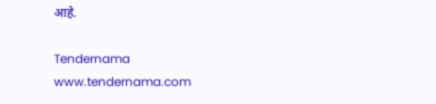आहे.

Tendernama
www.tendernama.com